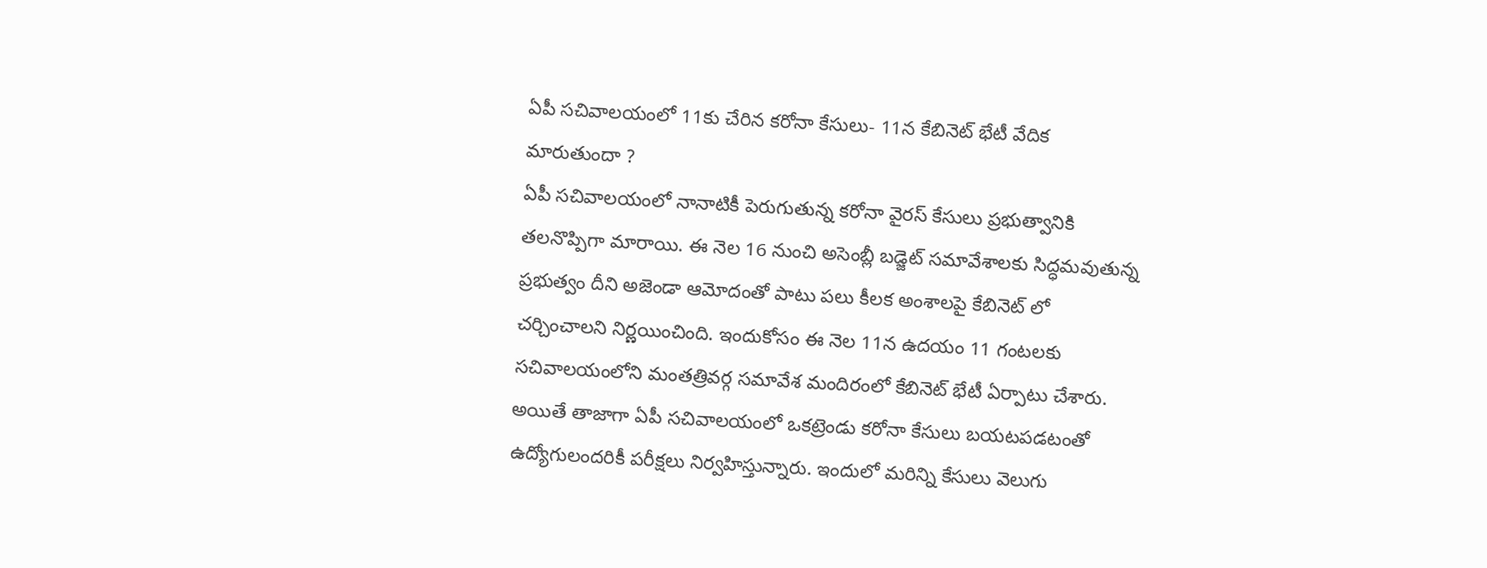ఏపీ సచివాలయంలో 11కు చేరిన కరోనా కేసులు- 11న కేబినెట్ భేటీ వేదిక మారుతుందా ?
ఏపీ సచివాలయంలో నానాటికీ పెరుగుతున్న కరోనా వైరస్ కేసులు ప్రభుత్వానికి తలనొప్పిగా మారాయి. ఈ నెల 16 నుంచి అసెంబ్లీ బడ్జెట్ సమావేశాలకు సిద్ధమవుతున్న ప్రభుత్వం దీని అజెండా ఆమోదంతో పాటు పలు కీలక అంశాలపై కేబినెట్ లో చర్చించాలని నిర్ణయించింది. ఇందుకోసం ఈ నెల 11న ఉదయం 11 గంటలకు సచివాలయంలోని మంతత్రివర్గ సమావేశ మందిరంలో కేబినెట్ భేటీ ఏర్పాటు చేశారు.
అయితే తాజాగా ఏపీ సచివాలయంలో ఒకట్రెండు కరోనా కేసులు బయటపడటంతో ఉద్యోగులందరికీ పరీక్షలు నిర్వహిస్తున్నారు. ఇందులో మరిన్ని కేసులు వెలుగు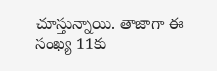చూస్తున్నాయి. తాజాగా ఈ సంఖ్య 11కు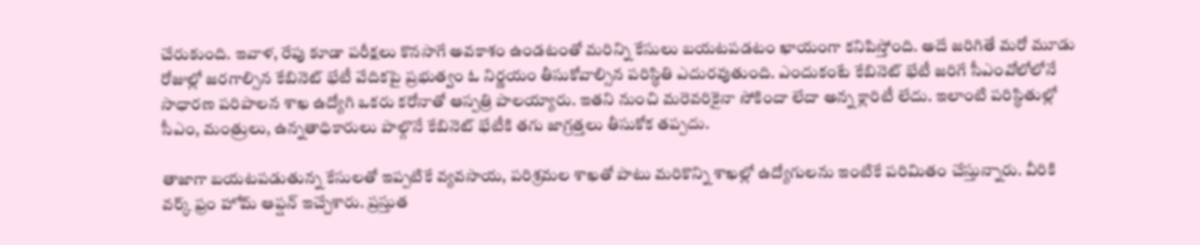చేరుకుంది. ఇవాళ, రేపు కూడా పరీక్షలు కొనసాగే అవకాశం ఉండటంతో మరిన్ని కేసులు బయటపడటం ఖాయంగా కనిపిస్తోంది. అదే జరిగితే మరో మూడు రోజుల్లో జరగాల్సిన కేబినెట్ భేటీ వేదికపై ప్రభుత్వం ఓ నిర్ణయం తీసుకోవాల్సిన పరిస్ధితి ఎదురవుతుంది. ఎందుకంటే కేబినెట్ భేటీ జరిగే సీఎంవోలోలోనే సాధారణ పరిపాలన శాఖ ఉద్యోగి ఒకరు కరోనాతో ఆస్పత్రి పాలయ్యారు. ఇతని నుంచి మరెవరికైనా సోకిందా లేదా అన్న క్లారిటీ లేదు. ఇలాంటి పరిస్ధితుల్లో సీఎం, మంత్రులు, ఉన్నతాధికారులు పాల్గొనే కేబినెట్ భేటీకి తగు జాగ్రత్తలు తీసుకోక తప్పదు.

తాజాగా బయటపడుతున్న కేసులతో ఇప్పటికే వ్యవసాయ, పరిశ్రమల శాఖతో పాటు మరికొన్ని శాఖల్లో ఉద్యోగులను ఇంటికే పరిమితం చేస్తున్నారు. వీరికి వర్క్ ఫ్రం హోమ్ ఆప్షన్ ఇచ్చేశారు. ప్రస్తుత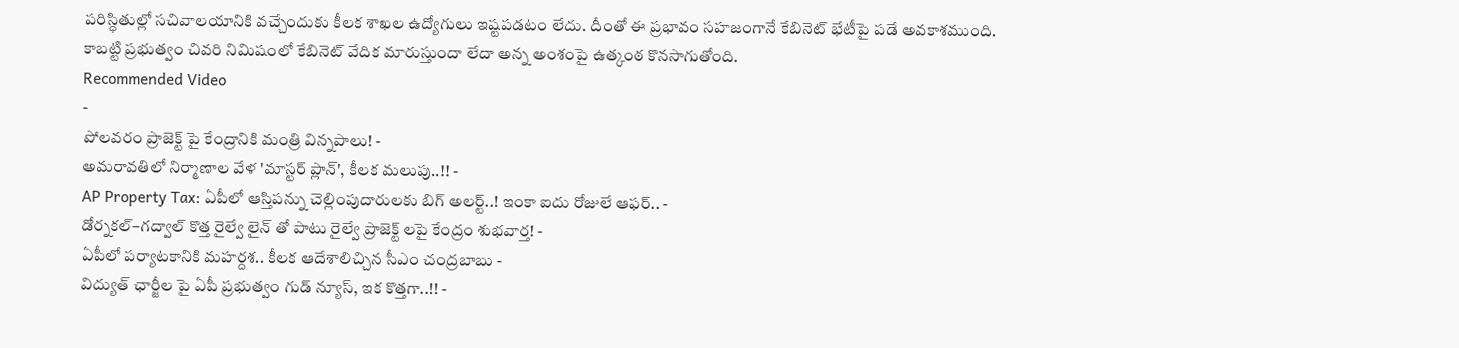పరిస్ధితుల్లో సచివాలయానికి వచ్చేందుకు కీలక శాఖల ఉద్యోగులు ఇష్టపడటం లేదు. దీంతో ఈ ప్రభావం సహజంగానే కేబినెట్ భేటీపై పడే అవకాశముంది. కాబట్టి ప్రభుత్వం చివరి నిమిషంలో కేబినెట్ వేదిక మారుస్తుందా లేదా అన్న అంశంపై ఉత్కంఠ కొనసాగుతోంది.
Recommended Video
-
పోలవరం ప్రాజెక్ట్ పై కేంద్రానికి మంత్రి విన్నపాలు! -
అమరావతిలో నిర్మాణాల వేళ 'మాస్టర్ ప్లాన్', కీలక మలుపు..!! -
AP Property Tax: ఏపీలో ఆస్తిపన్ను చెల్లింపుదారులకు బిగ్ అలర్ట్..! ఇంకా ఐదు రోజులే ఆఫర్.. -
డోర్నకల్–గద్వాల్ కొత్త రైల్వే లైన్ తో పాటు రైల్వే ప్రాజెక్ట్ లపై కేంద్రం శుభవార్త! -
ఏపీలో పర్యాటకానికి మహర్దశ.. కీలక ఆదేశాలిచ్చిన సీఎం చంద్రబాబు -
విద్యుత్ ఛార్జీల పై ఏపీ ప్రభుత్వం గుడ్ న్యూస్, ఇక కొత్తగా..!! -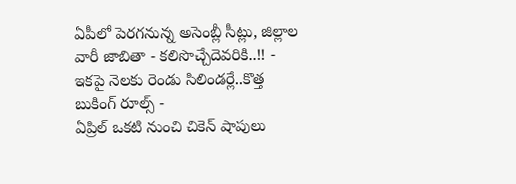ఏపీలో పెరగనున్న అసెంబ్లీ సీట్లు, జిల్లాల వారీ జాబితా - కలిసొచ్చేదెవరికి..!! -
ఇకపై నెలకు రెండు సిలిండర్లే..కొత్త బుకింగ్ రూల్స్ -
ఏప్రిల్ ఒకటి నుంచి చికెన్ షాపులు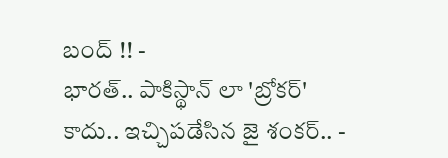బంద్ !! -
భారత్.. పాకిస్థాన్ లా 'బ్రోకర్' కాదు.. ఇచ్చిపడేసిన జై శంకర్.. -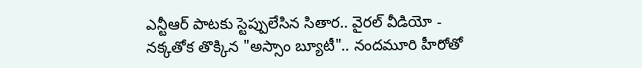ఎన్టీఆర్ పాటకు స్టెప్పులేసిన సితార.. వైరల్ వీడియో -
నక్కతోక తొక్కిన "అస్సాం బ్యూటీ".. నందమూరి హీరోతో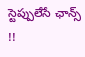స్టెప్పులేసే ఛాన్స్ !!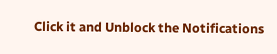Click it and Unblock the Notifications